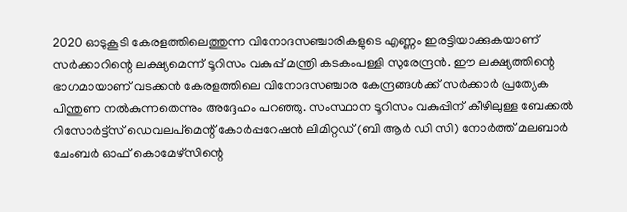2020 ഓടുകൂടി കേരളത്തിലെത്തുന്ന വിനോദസഞ്ചാരികളുടെ എണ്ണം ഇരട്ടിയാക്കുകയാണ് സര്‍ക്കാറിന്റെ ലക്ഷ്യമെന്ന് ടൂറിസം വകുപ്പ് മന്ത്രി കടകംപള്ളി സുരേന്ദ്രന്‍. ഈ ലക്ഷ്യത്തിന്റെ ഭാഗമായാണ് വടക്കന്‍ കേരളത്തിലെ വിനോദസഞ്ചാര കേന്ദ്രങ്ങള്‍ക്ക് സര്‍ക്കാര്‍ പ്രത്യേക പിന്തുണ നല്‍കുന്നതെന്നും അദ്ദേഹം പറഞ്ഞു. സംസ്ഥാന ടൂറിസം വകുപ്പിന് കീഴിലുള്ള ബേക്കല്‍ റിസോര്‍ട്ട്‌സ് ഡെവലപ്‌മെന്റ് കോര്‍പ്പറേഷന്‍ ലിമിറ്റഡ് (ബി ആര്‍ ഡി സി) നോര്‍ത്ത് മലബാര്‍ ചേംബര്‍ ഓഫ് കൊമേഴ്‌സിന്റെ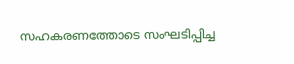സഹകരണത്തോടെ സംഘടിപ്പിച്ച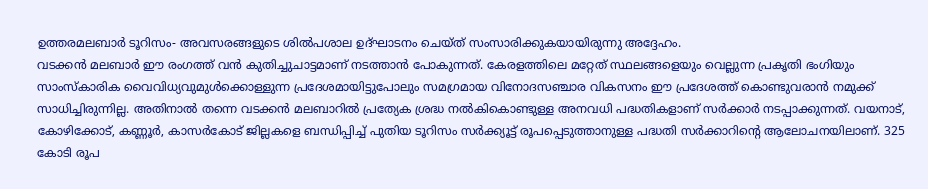ഉത്തരമലബാര്‍ ടൂറിസം- അവസരങ്ങളുടെ ശില്‍പശാല ഉദ്ഘാടനം ചെയ്ത് സംസാരിക്കുകയായിരുന്നു അദ്ദേഹം.
വടക്കന്‍ മലബാര്‍ ഈ രംഗത്ത് വന്‍ കുതിച്ചുചാട്ടമാണ് നടത്താന്‍ പോകുന്നത്. കേരളത്തിലെ മറ്റേത് സ്ഥലങ്ങളെയും വെല്ലുന്ന പ്രകൃതി ഭംഗിയും സാംസ്‌കാരിക വൈവിധ്യവുമുള്‍ക്കൊള്ളുന്ന പ്രദേശമായിട്ടുപോലും സമഗ്രമായ വിനോദസഞ്ചാര വികസനം ഈ പ്രദേശത്ത് കൊണ്ടുവരാന്‍ നമുക്ക് സാധിച്ചിരുന്നില്ല. അതിനാല്‍ തന്നെ വടക്കന്‍ മലബാറില്‍ പ്രത്യേക ശ്രദ്ധ നല്‍കികൊണ്ടുള്ള അനവധി പദ്ധതികളാണ് സര്‍ക്കാര്‍ നടപ്പാക്കുന്നത്. വയനാട്, കോഴിക്കോട്, കണ്ണൂര്‍, കാസര്‍കോട് ജില്ലകളെ ബന്ധിപ്പിച്ച് പുതിയ ടൂറിസം സര്‍ക്ക്യൂട്ട് രൂപപ്പെടുത്താനുള്ള പദ്ധതി സര്‍ക്കാറിന്റെ ആലോചനയിലാണ്. 325 കോടി രൂപ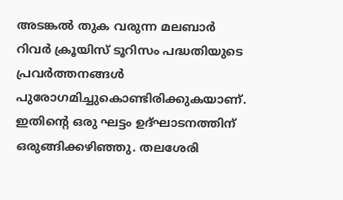അടങ്കല്‍ തുക വരുന്ന മലബാര്‍ റിവര്‍ ക്രൂയിസ് ടൂറിസം പദ്ധതിയുടെ പ്രവര്‍ത്തനങ്ങള്‍ പുരോഗമിച്ചുകൊണ്ടിരിക്കുകയാണ്. ഇതിന്റെ ഒരു ഘട്ടം ഉദ്ഘാടനത്തിന് ഒരുങ്ങിക്കഴിഞ്ഞു. തലശേരി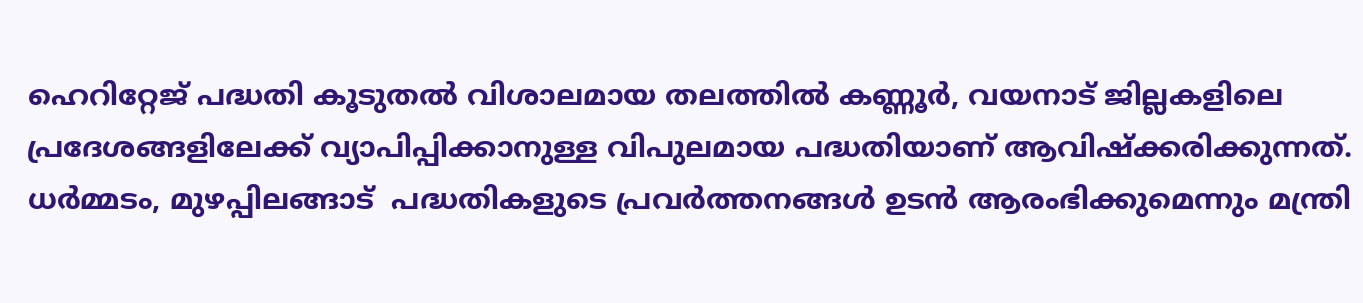ഹെറിറ്റേജ് പദ്ധതി കൂടുതല്‍ വിശാലമായ തലത്തില്‍ കണ്ണൂര്‍, വയനാട് ജില്ലകളിലെ പ്രദേശങ്ങളിലേക്ക് വ്യാപിപ്പിക്കാനുള്ള വിപുലമായ പദ്ധതിയാണ് ആവിഷ്‌ക്കരിക്കുന്നത്. ധര്‍മ്മടം, മുഴപ്പിലങ്ങാട്  പദ്ധതികളുടെ പ്രവര്‍ത്തനങ്ങള്‍ ഉടന്‍ ആരംഭിക്കുമെന്നും മന്ത്രി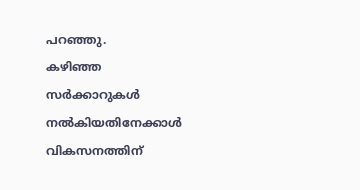പറഞ്ഞു.
കഴിഞ്ഞ സര്‍ക്കാറുകള്‍ നല്‍കിയതിനേക്കാള്‍ വികസനത്തിന്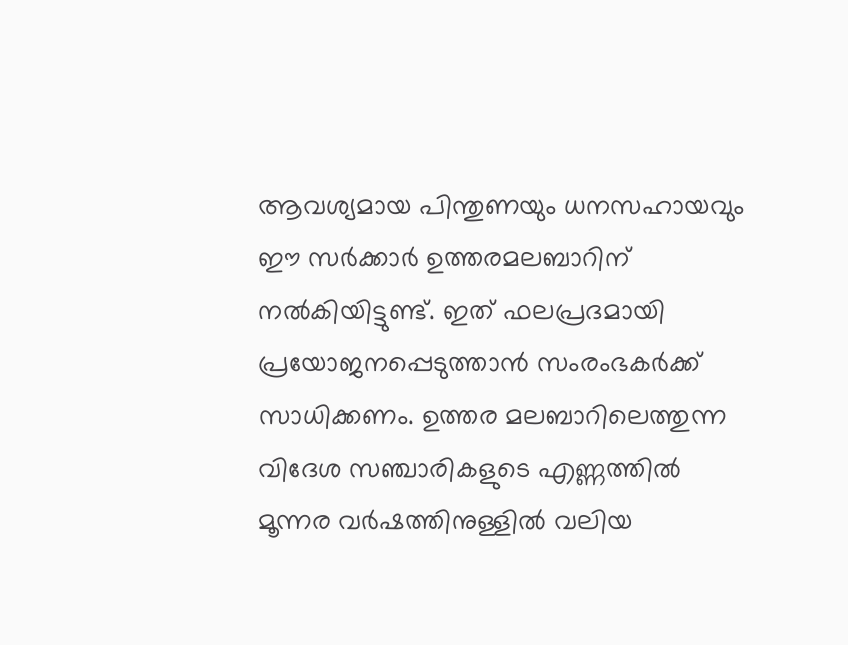ആവശ്യമായ പിന്തുണയും ധനസഹായവും ഈ സര്‍ക്കാര്‍ ഉത്തരമലബാറിന് നല്‍കിയിട്ടുണ്ട്. ഇത് ഫലപ്രദമായി പ്രയോജനപ്പെടുത്താന്‍ സംരംഭകര്‍ക്ക് സാധിക്കണം. ഉത്തര മലബാറിലെത്തുന്ന വിദേശ സഞ്ചാരികളുടെ എണ്ണത്തില്‍ മൂന്നര വര്‍ഷത്തിനുള്ളില്‍ വലിയ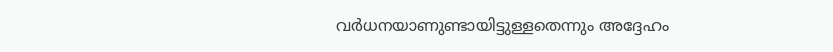വര്‍ധനയാണുണ്ടായിട്ടുള്ളതെന്നും അദ്ദേഹം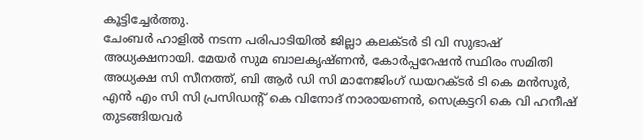കൂട്ടിച്ചേര്‍ത്തു.
ചേംബര്‍ ഹാളില്‍ നടന്ന പരിപാടിയില്‍ ജില്ലാ കലക്ടര്‍ ടി വി സുഭാഷ് അധ്യക്ഷനായി. മേയര്‍ സുമ ബാലകൃഷ്ണന്‍, കോര്‍പ്പറേഷന്‍ സ്ഥിരം സമിതി അധ്യക്ഷ സി സീനത്ത്, ബി ആര്‍ ഡി സി മാനേജിംഗ് ഡയറക്ടര്‍ ടി കെ മന്‍സൂര്‍, എന്‍ എം സി സി പ്രസിഡന്റ് കെ വിനോദ് നാരായണന്‍, സെക്രട്ടറി കെ വി ഹനീഷ് തുടങ്ങിയവര്‍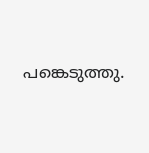പങ്കെടുത്തു.